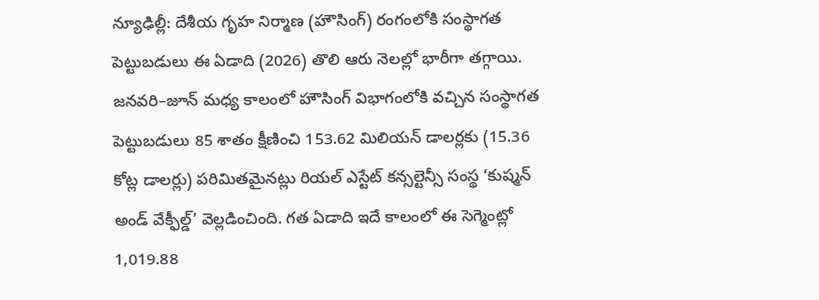న్యూఢిల్లీ: దేశీయ గృహ నిర్మాణ (హౌసింగ్) రంగంలోకి సంస్థాగత పెట్టుబడులు ఈ ఏడాది (2026) తొలి ఆరు నెలల్లో భారీగా తగ్గాయి. జనవరి–జూన్ మధ్య కాలంలో హౌసింగ్ విభాగంలోకి వచ్చిన సంస్థాగత పెట్టుబడులు 85 శాతం క్షీణించి 153.62 మిలియన్ డాలర్లకు (15.36 కోట్ల డాలర్లు) పరిమితమైనట్లు రియల్ ఎస్టేట్ కన్సల్టెన్సీ సంస్థ ‘కుష్మన్ అండ్ వేక్ఫీల్డ్’ వెల్లడించింది. గత ఏడాది ఇదే కాలంలో ఈ సెగ్మెంట్లో 1,019.88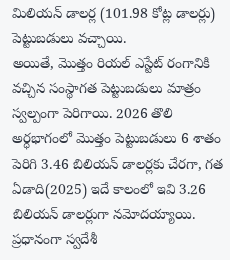మిలియన్ డాలర్ల (101.98 కోట్ల డాలర్లు) పెట్టుబడులు వచ్చాయి.
అయితే, మొత్తం రియల్ ఎస్టేట్ రంగానికి వచ్చిన సంస్థాగత పెట్టుబడులు మాత్రం స్వల్పంగా పెరిగాయి. 2026 తొలి అర్ధభాగంలో మొత్తం పెట్టుబడులు 6 శాతం పెరిగి 3.46 బిలియన్ డాలర్లకు చేరగా, గత ఏడాది(2025) ఇదే కాలంలో ఇవి 3.26 బిలియన్ డాలర్లుగా నమోదయ్యాయి. ప్రధానంగా స్వదేశీ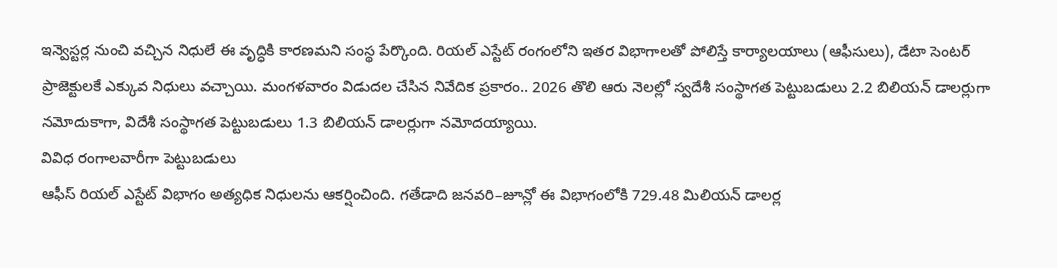ఇన్వెస్టర్ల నుంచి వచ్చిన నిధులే ఈ వృద్ధికి కారణమని సంస్థ పేర్కొంది. రియల్ ఎస్టేట్ రంగంలోని ఇతర విభాగాలతో పోలిస్తే కార్యాలయాలు (ఆఫీసులు), డేటా సెంటర్ ప్రాజెక్టులకే ఎక్కువ నిధులు వచ్చాయి. మంగళవారం విడుదల చేసిన నివేదిక ప్రకారం.. 2026 తొలి ఆరు నెలల్లో స్వదేశీ సంస్థాగత పెట్టుబడులు 2.2 బిలియన్ డాలర్లుగా నమోదుకాగా, విదేశీ సంస్థాగత పెట్టుబడులు 1.3 బిలియన్ డాలర్లుగా నమోదయ్యాయి.
వివిధ రంగాలవారీగా పెట్టుబడులు
ఆఫీస్ రియల్ ఎస్టేట్ విభాగం అత్యధిక నిధులను ఆకర్షించింది. గతేడాది జనవరి–జూన్లో ఈ విభాగంలోకి 729.48 మిలియన్ డాలర్ల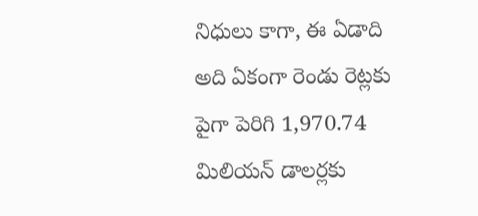నిధులు కాగా, ఈ ఏడాది అది ఏకంగా రెండు రెట్లకు పైగా పెరిగి 1,970.74 మిలియన్ డాలర్లకు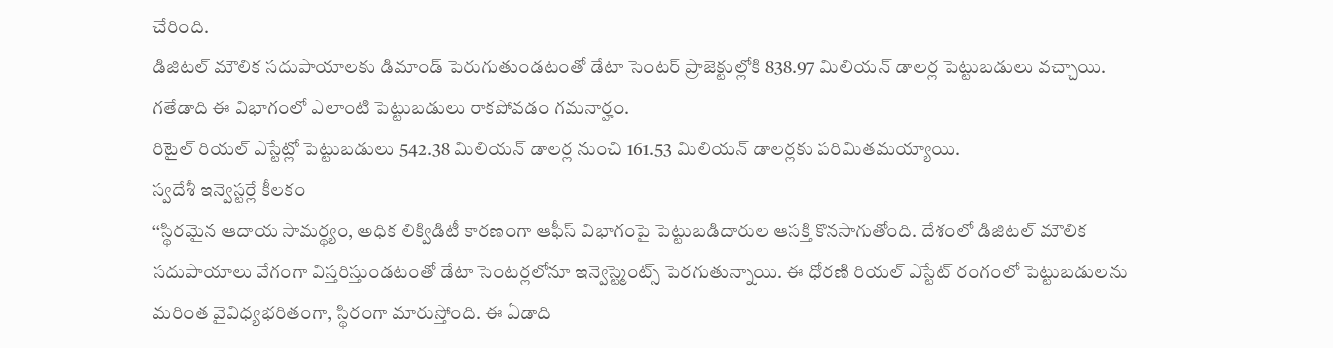చేరింది.
డిజిటల్ మౌలిక సదుపాయాలకు డిమాండ్ పెరుగుతుండటంతో డేటా సెంటర్ ప్రాజెక్టుల్లోకి 838.97 మిలియన్ డాలర్ల పెట్టుబడులు వచ్చాయి. గతేడాది ఈ విభాగంలో ఎలాంటి పెట్టుబడులు రాకపోవడం గమనార్హం.
రిటైల్ రియల్ ఎస్టేట్లో పెట్టుబడులు 542.38 మిలియన్ డాలర్ల నుంచి 161.53 మిలియన్ డాలర్లకు పరిమితమయ్యాయి.
స్వదేశీ ఇన్వెస్టర్లే కీలకం
‘‘స్థిరమైన ఆదాయ సామర్థ్యం, అధిక లిక్విడిటీ కారణంగా ఆఫీస్ విభాగంపై పెట్టుబడిదారుల ఆసక్తి కొనసాగుతోంది. దేశంలో డిజిటల్ మౌలిక సదుపాయాలు వేగంగా విస్తరిస్తుండటంతో డేటా సెంటర్లలోనూ ఇన్వెస్ట్మెంట్స్ పెరగుతున్నాయి. ఈ ధోరణి రియల్ ఎస్టేట్ రంగంలో పెట్టుబడులను మరింత వైవిధ్యభరితంగా, స్థిరంగా మారుస్తోంది. ఈ ఏడాది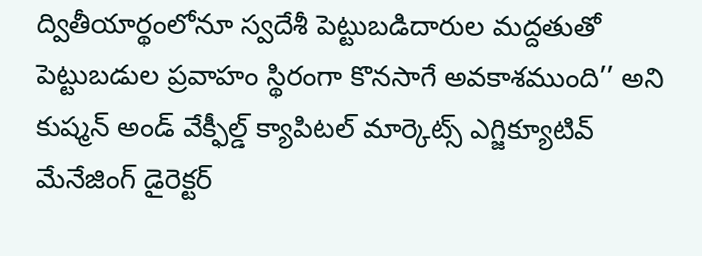ద్వితీయార్థంలోనూ స్వదేశీ పెట్టుబడిదారుల మద్దతుతో పెట్టుబడుల ప్రవాహం స్థిరంగా కొనసాగే అవకాశముంది’’ అని కుష్మన్ అండ్ వేక్ఫీల్డ్ క్యాపిటల్ మార్కెట్స్ ఎగ్జిక్యూటివ్ మేనేజింగ్ డైరెక్టర్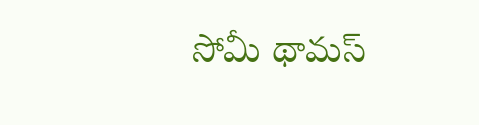సోమీ థామస్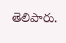తెలిపారు.